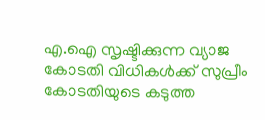എ.ഐ സൃഷ്ടിക്കുന്ന വ്യാജ കോടതി വിധികൾക്ക് സുപ്രീം കോടതിയുടെ കടുത്ത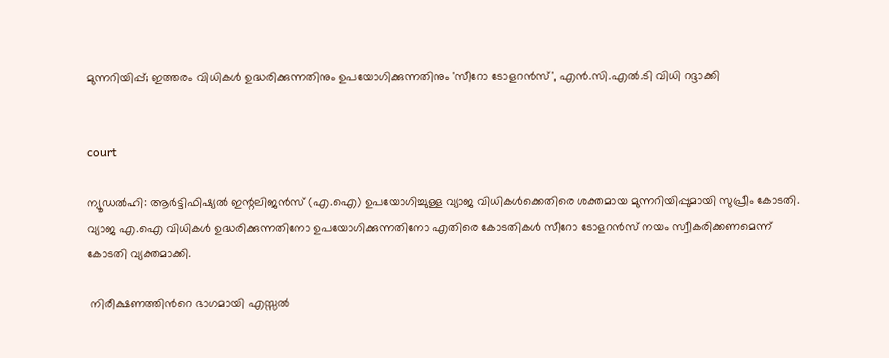മുന്നറിയിപ്പ്; ഇത്തരം വിധികൾ ഉദ്ധരിക്കുന്നതിനും ഉപയോഗിക്കുന്നതിനും 'സീറോ ടോളറൻസ്', എൻ.സി.എൽ.ടി വിധി റദ്ദാക്കി


court

ന്യൂഡൽഹി: ആർട്ടിഫിഷ്യൽ ഇന്റലിജൻസ് (എ.ഐ) ഉപയോഗിച്ചുള്ള വ്യാജ വിധികൾക്കെതിരെ ശക്തമായ മുന്നറിയിപ്പുമായി സുപ്രീം കോടതി. വ്യാജ എ.ഐ വിധികൾ ഉദ്ധരിക്കുന്നതിനോ ഉപയോഗിക്കുന്നതിനോ എതിരെ കോടതികൾ സീറോ ടോളറന്‍സ് നയം സ്വീകരിക്കണമെന്ന് കോടതി വ്യക്തമാക്കി.

 നിരീക്ഷണത്തിന്‍റെ ഭാഗമായി എസ്സൽ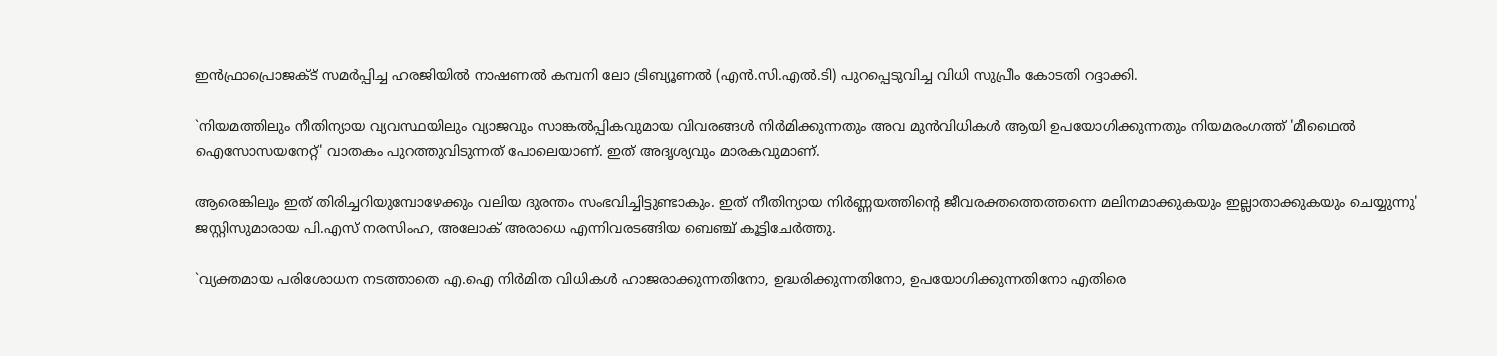ഇന്‍ഫ്രാപ്രൊജക്ട് സമർപ്പിച്ച ഹരജിയിൽ നാഷണൽ കമ്പനി ലോ ട്രിബ്യൂണൽ (എന്‍.സി.എൽ.ടി) പുറപ്പെടുവിച്ച വിധി സുപ്രീം കോടതി റദ്ദാക്കി.

`നിയമത്തിലും നീതിന്യായ വ്യവസ്ഥയിലും വ്യാജവും സാങ്കൽപ്പികവുമായ വിവരങ്ങൾ നിർമിക്കുന്നതും അവ മുൻവിധികൾ ആയി ഉപയോഗിക്കുന്നതും നിയമരംഗത്ത് 'മീഥൈൽ ഐസോസയനേറ്റ്' വാതകം പുറത്തുവിടുന്നത് പോലെയാണ്. ഇത് അദൃശ്യവും മാരകവുമാണ്.

ആരെങ്കിലും ഇത് തിരിച്ചറിയുമ്പോഴേക്കും വലിയ ദുരന്തം സംഭവിച്ചിട്ടുണ്ടാകും. ഇത് നീതിന്യായ നിർണ്ണയത്തിന്റെ ജീവരക്തത്തെത്തന്നെ മലിനമാക്കുകയും ഇല്ലാതാക്കുകയും ചെയ്യുന്നു' ജസ്റ്റിസുമാരായ പി.എസ് നരസിംഹ, അലോക് അരാധെ എന്നിവരടങ്ങിയ ബെഞ്ച് കൂട്ടിചേർത്തു.

`വ്യക്തമായ പരിശോധന നടത്താതെ എ.ഐ നിർമിത വിധികൾ ഹാജരാക്കുന്നതിനോ, ഉദ്ധരിക്കുന്നതിനോ, ഉപയോഗിക്കുന്നതിനോ എതിരെ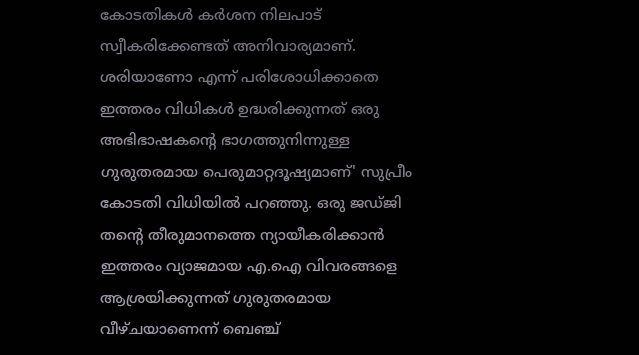കോടതികൾ കർശന നിലപാട് സ്വീകരിക്കേണ്ടത് അനിവാര്യമാണ്. ശരിയാണോ എന്ന് പരിശോധിക്കാതെ ഇത്തരം വിധികൾ ഉദ്ധരിക്കുന്നത് ഒരു അഭിഭാഷകന്റെ ഭാഗത്തുനിന്നുള്ള ഗുരുതരമായ പെരുമാറ്റദൂഷ്യമാണ്' സുപ്രീം കോടതി വിധിയിൽ പറഞ്ഞു. ഒരു ജഡ്ജി തന്റെ തീരുമാനത്തെ ന്യായീകരിക്കാൻ ഇത്തരം വ്യാജമായ എ.ഐ വിവരങ്ങളെ ആശ്രയിക്കുന്നത് ഗുരുതരമായ വീഴ്ചയാണെന്ന് ബെഞ്ച്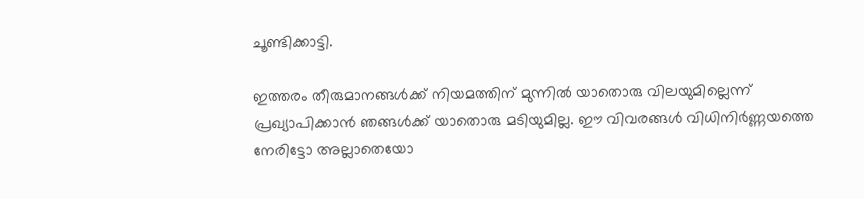ചൂണ്ടിക്കാട്ടി.

ഇത്തരം തീരുമാനങ്ങൾക്ക് നിയമത്തിന് മുന്നിൽ യാതൊരു വിലയുമില്ലെന്ന് പ്രഖ്യാപിക്കാൻ ഞങ്ങൾക്ക് യാതൊരു മടിയുമില്ല. ഈ വിവരങ്ങൾ വിധിനിർണ്ണയത്തെ നേരിട്ടോ അല്ലാതെയോ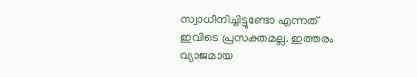സ്വാധീനിച്ചിട്ടുണ്ടോ എന്നത് ഇവിടെ പ്രസക്തമല്ല. ഇത്തരം വ്യാജമായ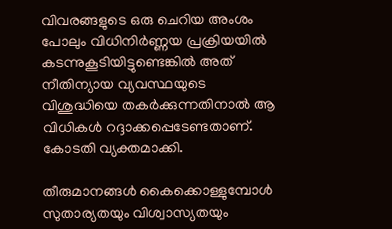വിവരങ്ങളുടെ ഒരു ചെറിയ അംശം പോലും വിധിനിർണ്ണയ പ്രക്രിയയിൽ കടന്നുകൂടിയിട്ടുണ്ടെങ്കിൽ അത് നീതിന്യായ വ്യവസ്ഥയുടെ വിശുദ്ധിയെ തകർക്കുന്നതിനാൽ ആ വിധികൾ റദ്ദാക്കപ്പെടേണ്ടതാണ്. കോടതി വ്യക്തമാക്കി.

തീരുമാനങ്ങൾ കൈക്കൊള്ളുമ്പോൾ സുതാര്യതയും വിശ്വാസ്യതയും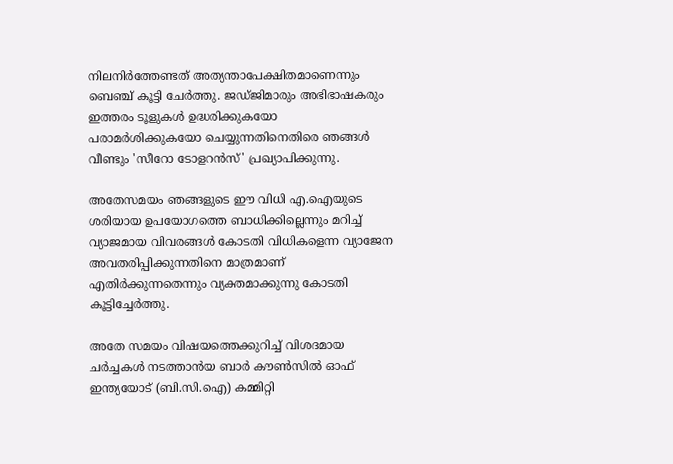നിലനിർത്തേണ്ടത് അത്യന്താപേക്ഷിതമാണെന്നും ബെഞ്ച് കൂട്ടി ചേർത്തു. ജഡ്ജിമാരും അഭിഭാഷകരും ഇത്തരം ടൂളുകൾ ഉദ്ധരിക്കുകയോ പരാമർശിക്കുകയോ ചെയ്യുന്നതിനെതിരെ ഞങ്ങൾ വീണ്ടും 'സീറോ ടോളറൻസ്' പ്രഖ്യാപിക്കുന്നു.

അതേസമയം ഞങ്ങളുടെ ഈ വിധി എ.ഐയുടെ ശരിയായ ഉപയോഗത്തെ ബാധിക്കില്ലെന്നും മറിച്ച് വ്യാജമായ വിവരങ്ങൾ കോടതി വിധികളെന്ന വ്യാജേന അവതരിപ്പിക്കുന്നതിനെ മാത്രമാണ് എതിർക്കുന്നതെന്നും വ്യക്തമാക്കുന്നു കോടതി കൂട്ടിച്ചേർത്തു.

അതേ സമയം വിഷയത്തെക്കുറിച്ച് വിശദമായ ചർച്ചകൾ നടത്താന്‍യ ബാർ കൗൺസിൽ ഓഫ് ഇന്ത്യയോട് (ബി.സി.ഐ) കമ്മിറ്റി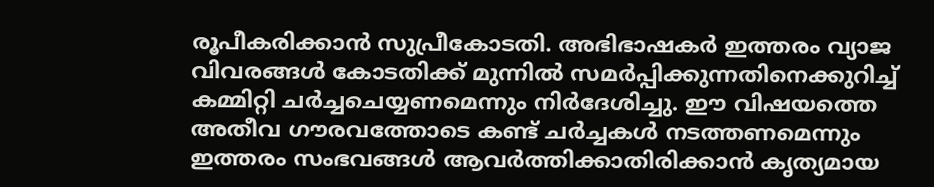രൂപീകരിക്കാൻ സുപ്രീകോടതി. അഭിഭാഷകർ ഇത്തരം വ്യാജ വിവരങ്ങൾ കോടതിക്ക് മുന്നിൽ സമർപ്പിക്കുന്നതിനെക്കുറിച്ച് കമ്മിറ്റി ചർച്ചചെയ്യണമെന്നും നിർദേശിച്ചു. ഈ വിഷയത്തെ അതീവ ഗൗരവത്തോടെ കണ്ട് ചർച്ചകൾ നടത്തണമെന്നും ഇത്തരം സംഭവങ്ങൾ ആവർത്തിക്കാതിരിക്കാൻ കൃത്യമായ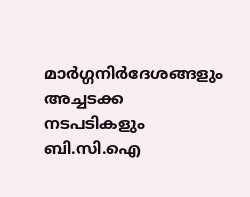മാർഗ്ഗനിർദേശങ്ങളും അച്ചടക്ക നടപടികളും ബി.സി.ഐ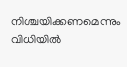നിശ്ചയിക്കണമെന്നും വിധിയിൽ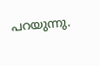പറയുന്നു.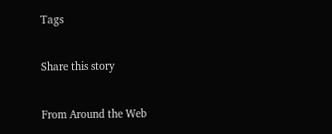Tags

Share this story

From Around the Web